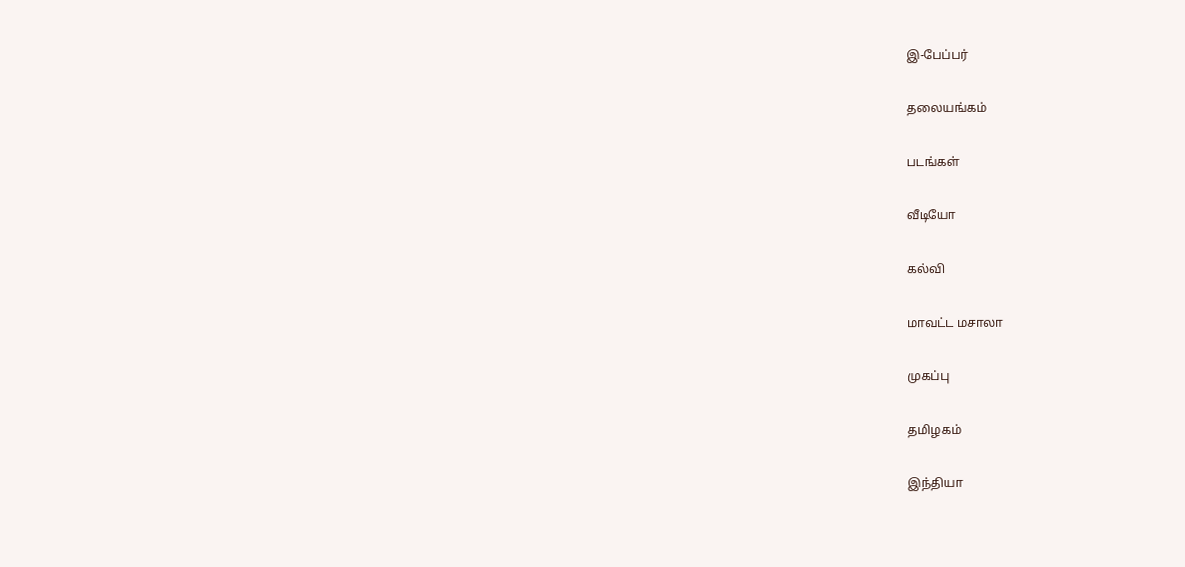இ-பேப்பர்

தலையங்கம்

படங்கள்

வீடியோ

கல்வி

மாவட்ட மசாலா

முகப்பு

தமிழகம்

இந்தியா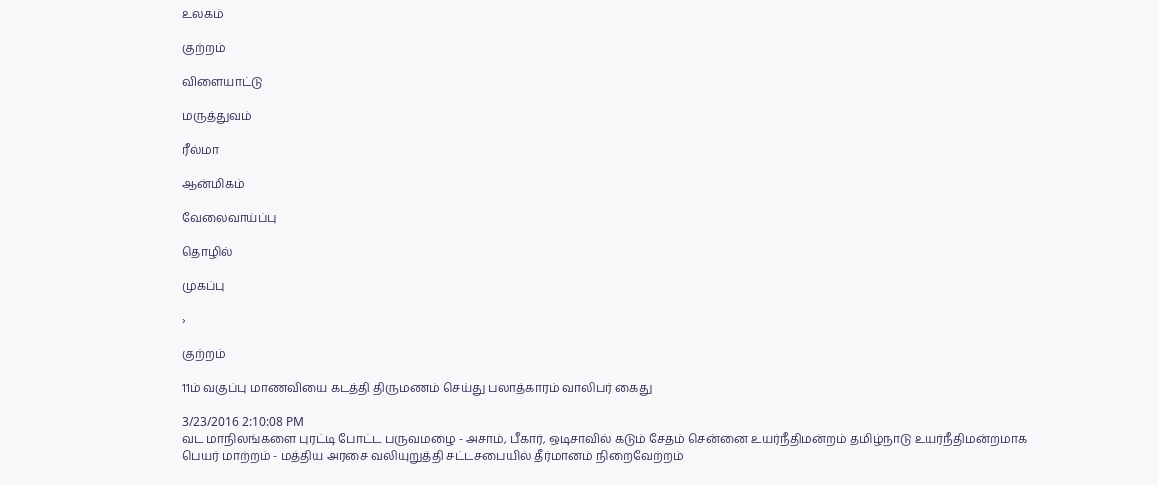உலகம்

குற்றம்

விளையாட்டு

மருத்துவம்

ரீல்மா

ஆன்மிகம்

வேலைவாய்ப்பு

தொழில்

முகப்பு

›

குற்றம்

11ம் வகுப்பு மாணவியை கடத்தி திருமணம் செய்து பலாத்காரம் வாலிபர் கைது

3/23/2016 2:10:08 PM
வட மாநிலங்களை புரட்டி போட்ட பருவமழை - அசாம், பீகார், ஒடிசாவில் கடும் சேதம் சென்னை உயர்நீதிமன்றம் தமிழ்நாடு உயர்நீதிமன்றமாக பெயர் மாற்றம் - மத்திய அரசை வலியுறுத்தி சட்டசபையில் தீர்மானம் நிறைவேற்றம்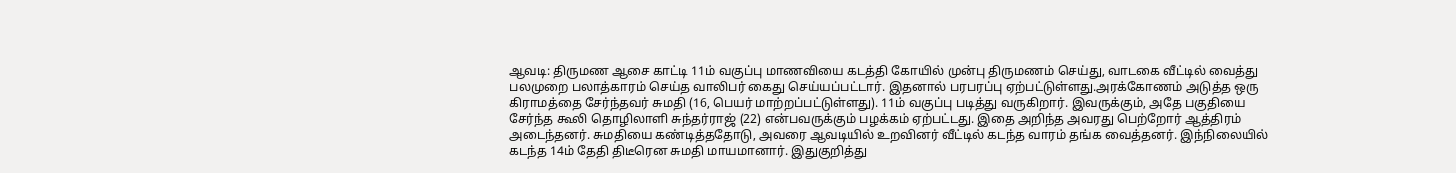ஆவடி: திருமண ஆசை காட்டி 11ம் வகுப்பு மாணவியை கடத்தி கோயில் முன்பு திருமணம் செய்து, வாடகை வீட்டில் வைத்து பலமுறை பலாத்காரம் செய்த வாலிபர் கைது செய்யப்பட்டார். இதனால் பரபரப்பு ஏற்பட்டுள்ளது.அரக்கோணம் அடுத்த ஒரு கிராமத்தை சேர்ந்தவர் சுமதி (16, பெயர் மாற்றப்பட்டுள்ளது). 11ம் வகுப்பு படித்து வருகிறார். இவருக்கும், அதே பகுதியை சேர்ந்த கூலி தொழிலாளி சுந்தர்ராஜ் (22) என்பவருக்கும் பழக்கம் ஏற்பட்டது. இதை அறிந்த அவரது பெற்றோர் ஆத்திரம் அடைந்தனர். சுமதியை கண்டித்ததோடு, அவரை ஆவடியில் உறவினர் வீட்டில் கடந்த வாரம் தங்க வைத்தனர். இந்நிலையில் கடந்த 14ம் தேதி திடீரென சுமதி மாயமானார். இதுகுறித்து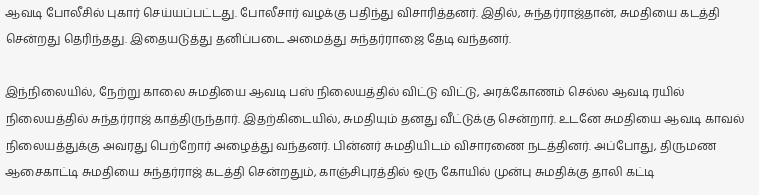ஆவடி போலீசில் புகார் செய்யப்பட்டது. போலீசார் வழக்கு பதிந்து விசாரித்தனர். இதில், சுந்தர்ராஜ்தான், சுமதியை கடத்தி சென்றது தெரிந்தது. இதையடுத்து தனிப்படை அமைத்து சுந்தர்ராஜை தேடி வந்தனர்.

இந்நிலையில், நேற்று காலை சுமதியை ஆவடி பஸ் நிலையத்தில் விட்டு விட்டு, அரக்கோணம் செல்ல ஆவடி ரயில் நிலையத்தில் சுந்தர்ராஜ் காத்திருந்தார். இதற்கிடையில், சுமதியும் தனது வீட்டுக்கு சென்றார். உடனே சுமதியை ஆவடி காவல் நிலையத்துக்கு அவரது பெற்றோர் அழைத்து வந்தனர். பின்னர் சுமதியிடம் விசாரணை நடத்தினர். அப்போது, திருமண ஆசைகாட்டி சுமதியை சுந்தர்ராஜ் கடத்தி சென்றதும், காஞ்சிபுரத்தில் ஒரு கோயில் முன்பு சுமதிக்கு தாலி கட்டி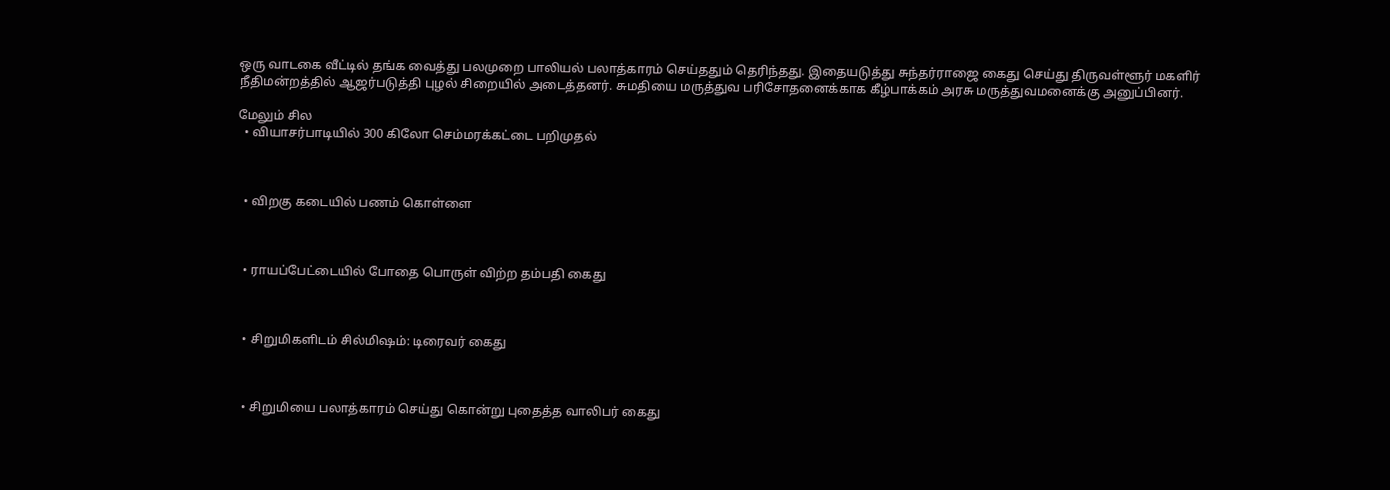ஒரு வாடகை வீட்டில் தங்க வைத்து பலமுறை பாலியல் பலாத்காரம் செய்ததும் தெரிந்தது. இதையடுத்து சுந்தர்ராஜை கைது செய்து திருவள்ளூர் மகளிர் நீதிமன்றத்தில் ஆஜர்படுத்தி புழல் சிறையில் அடைத்தனர். சுமதியை மருத்துவ பரிசோதனைக்காக கீழ்பாக்கம் அரசு மருத்துவமனைக்கு அனுப்பினர்.

மேலும் சில
  • வியாசர்பாடியில் 300 கிலோ செம்மரக்கட்டை பறிமுதல்



  • விறகு கடையில் பணம் கொள்ளை



  • ராயப்பேட்டையில் போதை பொருள் விற்ற தம்பதி கைது



  • சிறுமிகளிடம் சில்மிஷம்: டிரைவர் கைது



  • சிறுமியை பலாத்காரம் செய்து கொன்று புதைத்த வாலிபர் கைது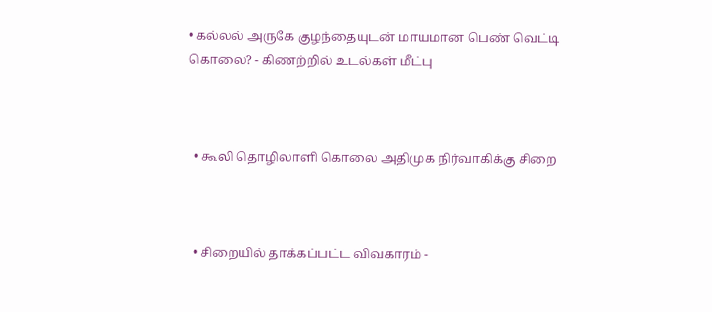• கல்லல் அருகே குழந்தையுடன் மாயமான பெண் வெட்டி கொலை? - கிணற்றில் உடல்கள் மீட்பு



  • கூலி தொழிலாளி கொலை அதிமுக நிர்வாகிக்கு சிறை



  • சிறையில் தாக்கப்பட்ட விவகாரம் -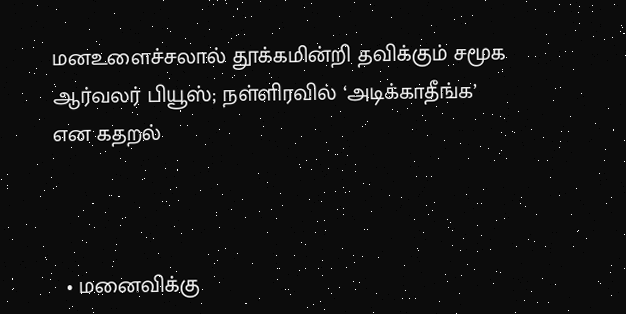மனஉளைச்சலால் தூக்கமின்றி தவிக்கும் சமூக ஆர்வலர் பியூஸ்; நள்ளிரவில் ‘அடிக்காதீங்க’ என கதறல்



  • மனைவிக்கு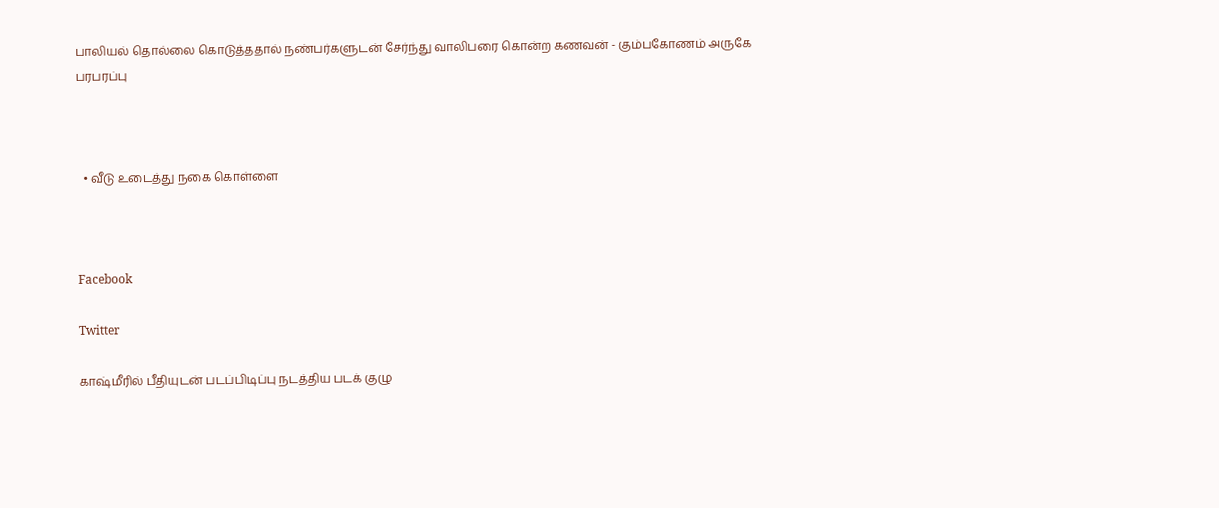பாலியல் தொல்லை கொடுத்ததால் நண்பர்களுடன் சேர்ந்து வாலிபரை கொன்ற கணவன் - கும்பகோணம் அருகே பரபரப்பு



  • வீடு உடைத்து நகை கொள்ளை



Facebook

Twitter

காஷ்மீரில் பீதியுடன் படப்பிடிப்பு நடத்திய படக் குழு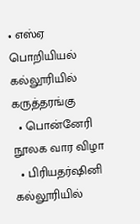• எஸ்ஏ பொறியியல் கல்லூரியில் கருத்தரங்கு
  • பொன்னேரி நூலக வார விழா
  • பிரியதர்ஷினி கல்லூரியில்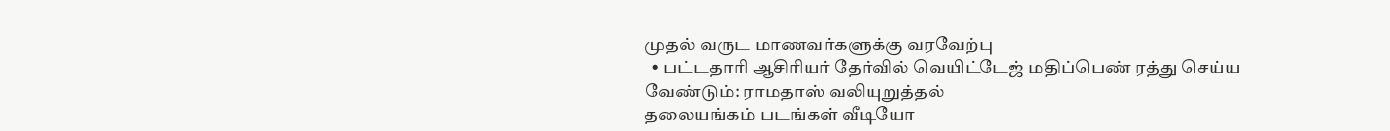முதல் வருட மாணவர்களுக்கு வரவேற்பு
  • பட்டதாரி ஆசிரியர் தேர்வில் வெயிட்டேஜ் மதிப்பெண் ரத்து செய்ய வேண்டும்: ராமதாஸ் வலியுறுத்தல்
தலையங்கம் படங்கள் வீடியோ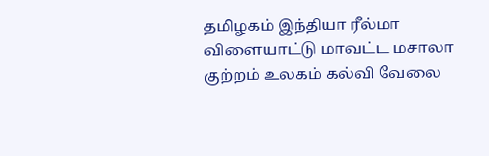தமிழகம் இந்தியா ரீல்மா விளையாட்டு மாவட்ட மசாலா குற்றம் உலகம் கல்வி வேலை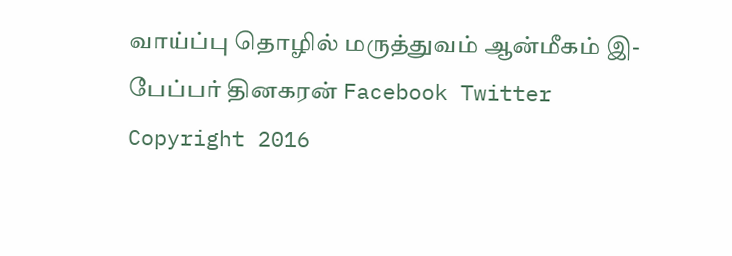வாய்ப்பு தொழில் மருத்துவம் ஆன்மீகம் இ-பேப்பர் தினகரன் Facebook Twitter
Copyright 2016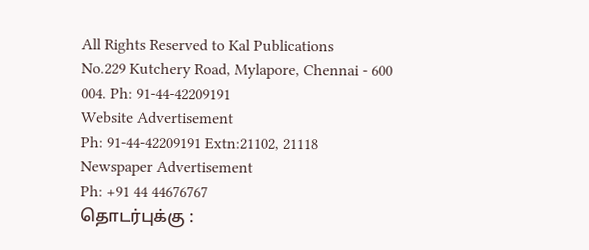All Rights Reserved to Kal Publications
No.229 Kutchery Road, Mylapore, Chennai - 600 004. Ph: 91-44-42209191
Website Advertisement
Ph: 91-44-42209191 Extn:21102, 21118
Newspaper Advertisement
Ph: +91 44 44676767
தொடர்புக்கு :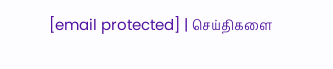[email protected] | செய்திகளை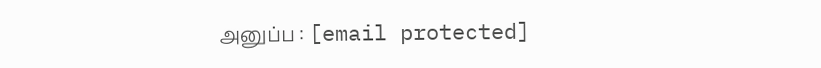அனுப்ப : [email protected]